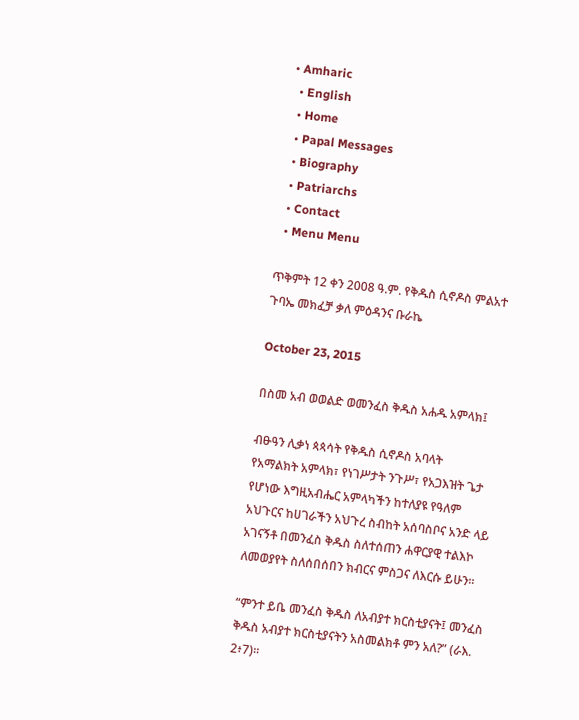• Amharic
  • English
  • Home
  • Papal Messages
  • Biography
  • Patriarchs
  • Contact
  • Menu Menu

ጥቅምት 12 ቀን 2008 ዓ.ም. የቅዱስ ሲኖዶስ ምልአተ ጉባኤ መክፈቻ ቃለ ምዕዳንና ቡራኬ

October 23, 2015

በስመ አብ ወወልድ ወመንፈስ ቅዱስ አሐዱ አምላክ፤

ብፁዓን ሊቃነ ጳጳሳት የቅዱስ ሲኖዶስ አባላት
የአማልክት አምላክ፣ የነገሥታት ንጉሥ፣ የአጋእዝት ጌታ የሆነው እግዚአብሔር አምላካችን ከተለያዩ የዓለም አህጉርና ከሀገራችን አህጉረ ስብከት አሰባስቦና አንድ ላይ አገናኝቶ በመንፈስ ቅዱስ ስለተሰጠን ሐዋርያዊ ተልእኮ ለመወያየት ስለሰበሰበን ክብርና ምስጋና ለእርሱ ይሁን፡፡

“ምንተ ይቤ መንፈስ ቅዱስ ለአብያተ ክርስቲያናት፤ መንፈስ ቅዱስ አብያተ ክርስቲያናትን አስመልክቶ ምን አለ?” (ራእ. 2፥7)፡፡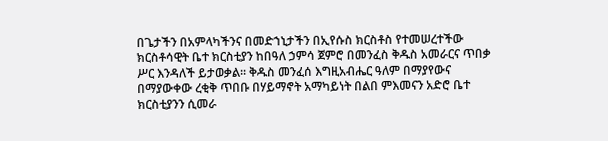በጌታችን በአምላካችንና በመድኀኒታችን በኢየሱስ ክርስቶስ የተመሠረተችው ክርስቶሳዊት ቤተ ክርስቲያን ከበዓለ ኃምሳ ጀምሮ በመንፈስ ቅዱስ አመራርና ጥበቃ ሥር እንዳለች ይታወቃል፡፡ ቅዱስ መንፈሰ እግዚአብሔር ዓለም በማያየውና በማያውቀው ረቂቅ ጥበቡ በሃይማኖት አማካይነት በልበ ምእመናን አድሮ ቤተ ክርስቲያንን ሲመራ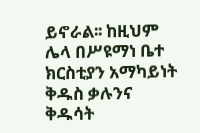ይኖራል፡፡ ከዚህም ሌላ በሥዩማነ ቤተ ክርስቲያን አማካይነት ቅዱስ ቃሉንና ቅዱሳት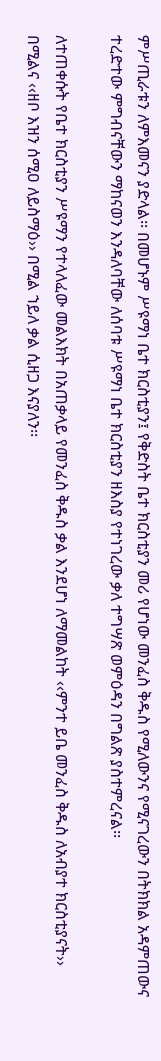ምሥጢራቱን ለምእመናን ያድላል፡፡ በመሆኑም ሥዩማነ ቤተ ክርስቲያን፤ የቅድስት ቤተ ክርስቲያን መሪ የሆነው መንፈስ ቅዱስ የሚለውንና የሚናገረውን በትክክል አዳምጠውና ተረድተው ምግብናቸውን ማከናወን እንዳለባቸው ለሰባቱ ሥዩማነ ቤተ ክርስቲያን ዘእስያ የተነገረው ቃለ ተግሣጽ ወምዕዳን በግልጽ ያስተምረናል፡፡

ለተጠቀሱት የቤተ ክርስቲያን ሥዩማን የተላለፈው መልእክት በአጠቃላይ የመንፈስ ቅዱስ ቃል እንደሆነ ለማመልከት ‹‹ምንተ ይቤ መንፈስ ቅዱስ ለአብያተ ክርስቲያናት›› በሚልና ‹‹ዘቦ እዝን ሰሚዐ ለይስማዕ›› በሚል ኀይለ ቃል ሲዘጋ እናያለን፡፡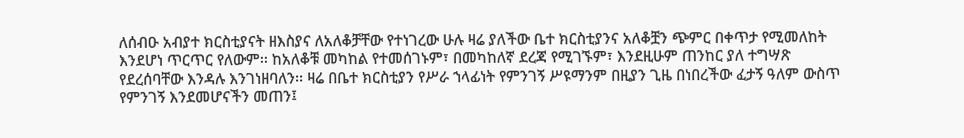ለሰብዑ አብያተ ክርስቲያናት ዘእስያና ለአለቆቻቸው የተነገረው ሁሉ ዛሬ ያለችው ቤተ ክርስቲያንና አለቆቿን ጭምር በቀጥታ የሚመለከት እንደሆነ ጥርጥር የለውም፡፡ ከአለቆቹ መካከል የተመሰገኑም፣ በመካከለኛ ደረጃ የሚገኙም፣ እንደዚሁም ጠንከር ያለ ተግሣጽ የደረሰባቸው እንዳሉ እንገነዘባለን፡፡ ዛሬ በቤተ ክርስቲያን የሥራ ኀላፊነት የምንገኝ ሥዩማንም በዚያን ጊዜ በነበረችው ፈታኝ ዓለም ውስጥ የምንገኝ እንደመሆናችን መጠን፤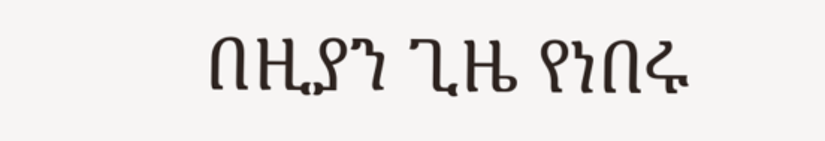በዚያን ጊዜ የነበሩ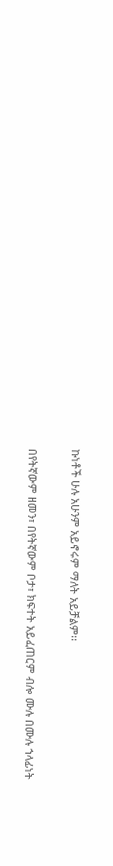ኩነቶች ሁሉ አሁንም አይኖሩም ማለት አይቻልም፡፡

በየትኛውም ዘመን፣ በየትኛውም ቦታ፣ ክፍተት አይፈጠርም ብሎ ሙሉ በሙሉ ኀላፊነት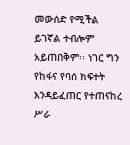መውሰድ የሚችል ይገኛል ተብሎም አይጠበቅም፡፡ ነገር ግን የከፋና የባሰ ክፍተት እንዳይፈጠር የተጠናከረ ሥራ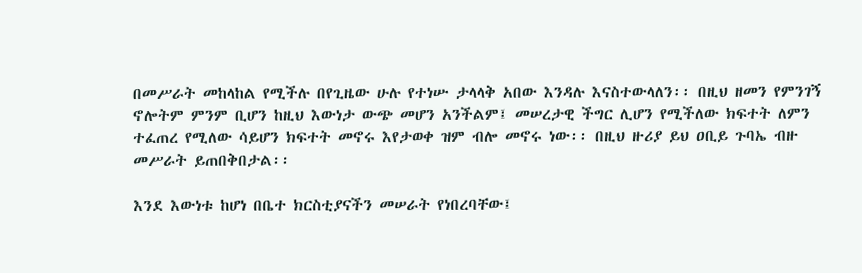በመሥራት መከላከል የሚችሉ በየጊዜው ሁሉ የተነሡ ታላላቅ አበው እንዳሉ እናስተውላለን፡፡ በዚህ ዘመን የምንገኝ ኖሎትም ምንም ቢሆን ከዚህ እውነታ ውጭ መሆን አንችልም፤ መሠረታዊ ችግር ሊሆን የሚችለው ክፍተት ለምን ተፈጠረ የሚለው ሳይሆን ክፍተት መኖሩ እየታወቀ ዝም ብሎ መኖሩ ነው፡፡ በዚህ ዙሪያ ይህ ዐቢይ ጉባኤ ብዙ መሥራት ይጠበቅበታል፡፡

እንደ እውነቱ ከሆነ በቤተ ክርስቲያናችን መሠራት የነበረባቸው፤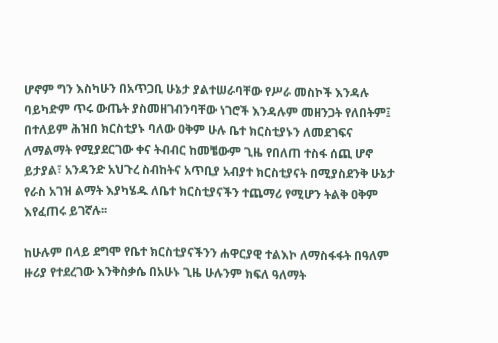ሆኖም ግን እስካሁን በአጥጋቢ ሁኔታ ያልተሠራባቸው የሥራ መስኮች እንዳሉ ባይካድም ጥሩ ውጤት ያስመዘገብንባቸው ነገሮች እንዳሉም መዘንጋት የለበትም፤ በተለይም ሕዝበ ክርስቲያኑ ባለው ዐቅም ሁሉ ቤተ ክርስቲያኑን ለመደገፍና ለማልማት የሚያደርገው ቀና ትብብር ከመቼውም ጊዜ የበለጠ ተስፋ ሰጪ ሆኖ ይታያል፣ አንዳንድ አህጉረ ስብከትና አጥቢያ አብያተ ክርስቲያናት በሚያስደንቅ ሁኔታ የራስ አገዝ ልማት እያካሄዱ ለቤተ ክርስቲያናችን ተጨማሪ የሚሆን ትልቅ ዐቅም እየፈጠሩ ይገኛሉ፡፡

ከሁሉም በላይ ደግሞ የቤተ ክርስቲያናችንን ሐዋርያዊ ተልእኮ ለማስፋፋት በዓለም ዙሪያ የተደረገው እንቅስቃሴ በአሁኑ ጊዜ ሁሉንም ክፍለ ዓለማት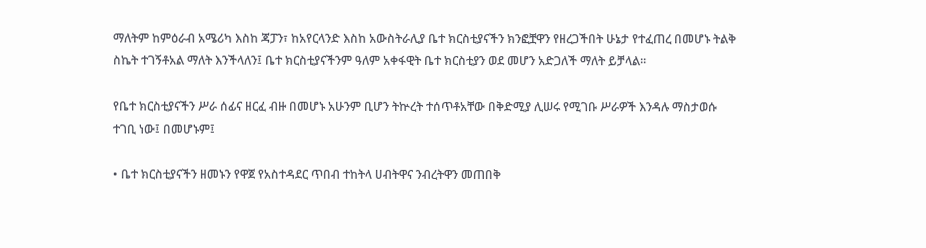ማለትም ከምዕራብ አሜሪካ እስከ ጃፓን፣ ከአየርላንድ እስከ አውስትራሊያ ቤተ ክርስቲያናችን ክንፎቿዋን የዘረጋችበት ሁኔታ የተፈጠረ በመሆኑ ትልቅ ስኬት ተገኝቶአል ማለት እንችላለን፤ ቤተ ክርስቲያናችንም ዓለም አቀፋዊት ቤተ ክርስቲያን ወደ መሆን አድጋለች ማለት ይቻላል፡፡

የቤተ ክርስቲያናችን ሥራ ሰፊና ዘርፈ ብዙ በመሆኑ አሁንም ቢሆን ትኵረት ተሰጥቶአቸው በቅድሚያ ሊሠሩ የሚገቡ ሥራዎች እንዳሉ ማስታወሱ ተገቢ ነው፤ በመሆኑም፤

• ቤተ ክርስቲያናችን ዘመኑን የዋጀ የአስተዳደር ጥበብ ተከትላ ሀብትዋና ንብረትዋን መጠበቅ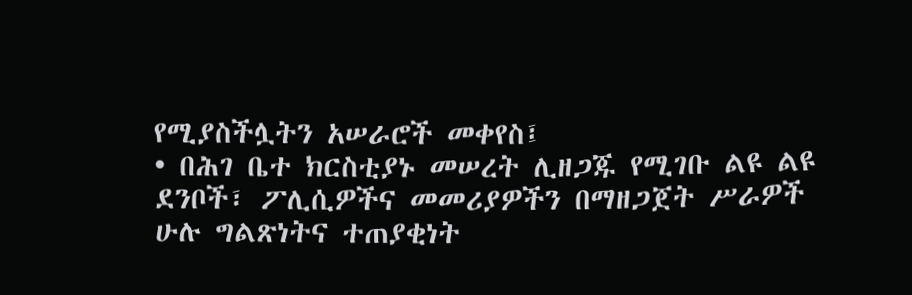የሚያስችሏትን አሠራሮች መቀየስ፤
• በሕገ ቤተ ክርስቲያኑ መሠረት ሊዘጋጁ የሚገቡ ልዩ ልዩ ደንቦች፣ ፖሊሲዎችና መመሪያዎችን በማዘጋጀት ሥራዎች ሁሉ ግልጽነትና ተጠያቂነት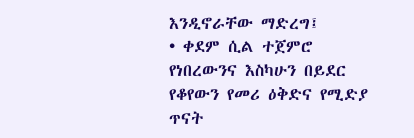እንዲኖራቸው ማድረግ፤
• ቀደም ሲል ተጀምሮ የነበረውንና እስካሁን በይደር የቆየውን የመሪ ዕቅድና የሚድያ ጥናት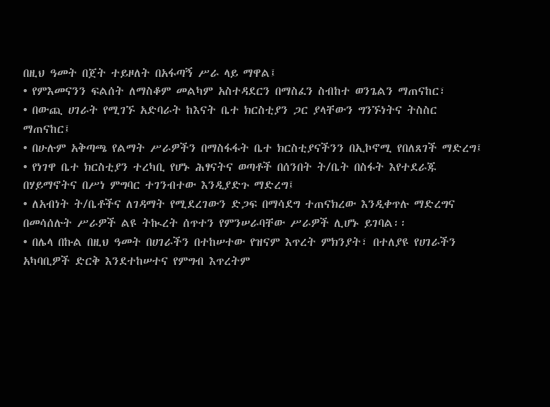በዚህ ዓመት በጀት ተይዞለት በአፋጣኝ ሥራ ላይ ማዋል፤
• የምእመናንን ፍልሰት ለማስቆም መልካም አስተዳደርን በማስፈን ስብከተ ወንጌልን ማጠናከር፣
• በውጪ ሀገራት የሚገኙ አድባራት ከእናት ቤተ ክርስቲያን ጋር ያላቸውን ግንኙነትና ትስስር ማጠናከር፤
• በሁሉም አቅጣጫ የልማት ሥራዎችን በማስፋፋት ቤተ ክርስቲያናችንን በኢኮኖሚ የበለጸገች ማድረግ፤
• የነገዋ ቤተ ክርስቲያን ተረካቢ የሆኑ ሕፃናትና ወጣቶች በሰንበት ት/ቤት በስፋት እየተደራጁ በሃይማኖትና በሥነ ምግባር ተገንብተው እንዲያድጉ ማድረግ፤
• ለአብነት ት/ቤቶችና ለገዳማት የሚደረገውን ድጋፍ በማሳደግ ተጠናክረው እንዲቀጥሉ ማድረግና በመሳሰሉት ሥራዎች ልዩ ትኲረት ሰጥተን የምንሠራባቸው ሥራዎች ሊሆኑ ይገባል፡፡
• በሌላ በኩል በዚህ ዓመት በሀገራችን በተከሠተው የዝናም እጥረት ምክንያት፣ በተለያዩ የሀገራችን አካባቢዎች ድርቅ እንደተከሠተና የምግብ እጥረትም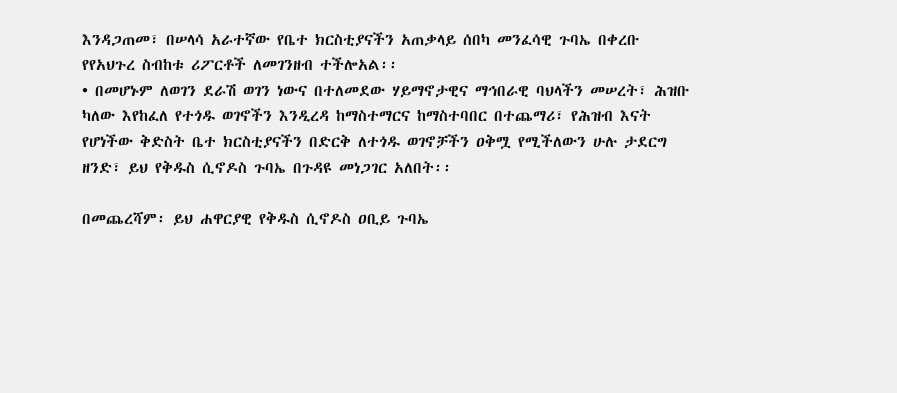እንዳጋጠመ፣ በሠላሳ አራተኛው የቤተ ክርስቲያናችን አጠቃላይ ሰበካ መንፈሳዊ ጉባኤ በቀረቡ የየአህጉረ ስብከቱ ሪፖርቶች ለመገንዘብ ተችሎአል፡፡
• በመሆኑም ለወገን ደራሽ ወገን ነውና በተለመደው ሃይማኖታዊና ማኅበራዊ ባህላችን መሠረት፣ ሕዝቡ ካለው እየከፈለ የተጎዱ ወገኖችን እንዲረዳ ከማስተማርና ከማስተባበር በተጨማሪ፣ የሕዝብ እናት የሆነችው ቅድስት ቤተ ክርስቲያናችን በድርቅ ለተጎዱ ወገኖቻችን ዐቅሟ የሚችለውን ሁሉ ታደርግ ዘንድ፣ ይህ የቅዱስ ሲኖዶስ ጉባኤ በጉዳዩ መነጋገር አለበት፡፡

በመጨረሻም፡ ይህ ሐዋርያዊ የቅዱስ ሲኖዶስ ዐቢይ ጉባኤ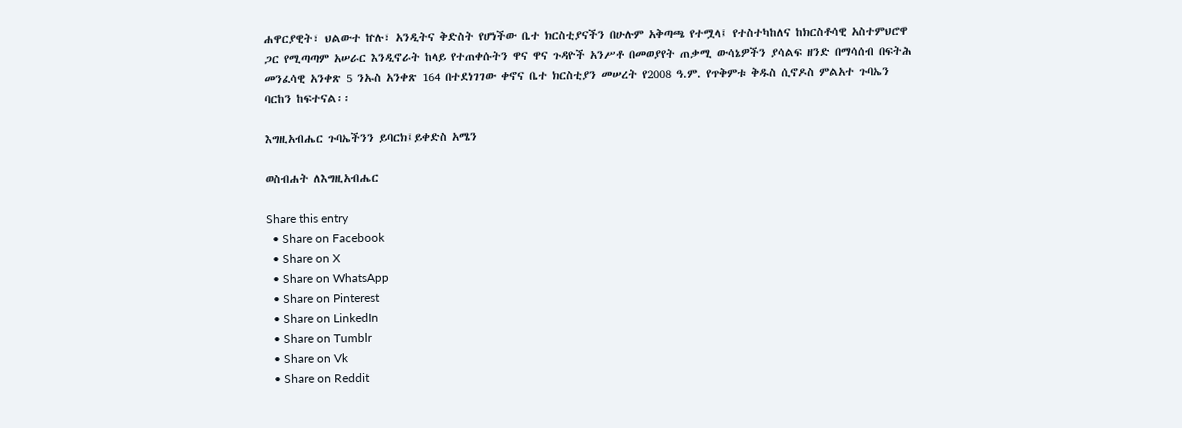ሐዋርያዊት፣ ህልውተ ኵሉ፣ አንዲትና ቅድስት የሆነችው ቤተ ክርስቲያናችን በሁሉም አቅጣጫ የተሟላ፤ የተስተካከለና ከክርስቶሳዊ አስተምህሮዋ ጋር የሚጣጣም አሠራር እንዲኖራት ከላይ የተጠቀሱትን ዋና ዋና ጉዳዮች አንሥቶ በመወያየት ጠቃሚ ውሳኔዎችን ያሳልፍ ዘንድ በማሳሰብ በፍትሕ መንፈሳዊ አንቀጽ 5 ንኡስ አንቀጽ 164 በተደነገገው ቀኖና ቤተ ክርስቲያን መሠረት የ2008 ዓ.ም. የጥቅምቱ ቅዱስ ሲኖዶስ ምልአተ ጉባኤን ባርከን ከፍተናል፡፡

እግዚአብሔር ጉባኤችንን ይባርክ፤ይቀድስ አሜን

ወስብሐት ለእግዚአብሔር

Share this entry
  • Share on Facebook
  • Share on X
  • Share on WhatsApp
  • Share on Pinterest
  • Share on LinkedIn
  • Share on Tumblr
  • Share on Vk
  • Share on Reddit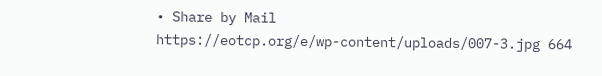• Share by Mail
https://eotcp.org/e/wp-content/uploads/007-3.jpg 664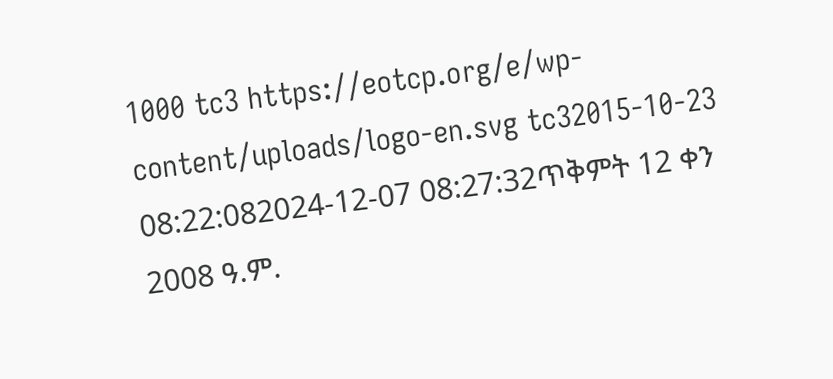1000 tc3 https://eotcp.org/e/wp-content/uploads/logo-en.svg tc32015-10-23 08:22:082024-12-07 08:27:32ጥቅምት 12 ቀን 2008 ዓ.ም.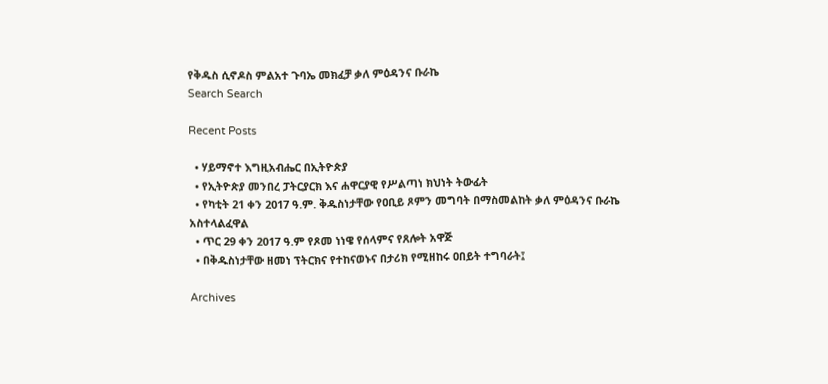የቅዱስ ሲኖዶስ ምልአተ ጉባኤ መክፈቻ ቃለ ምዕዳንና ቡራኬ
Search Search

Recent Posts

  • ሃይማኖተ እግዚአብሔር በኢትዮጵያ
  • የኢትዮጵያ መንበረ ፓትርያርክ እና ሐዋርያዊ የሥልጣነ ክህነት ትውፊት
  • የካቲት 21 ቀን 2017 ዓ.ም. ቅዱስነታቸው የዐቢይ ጾምን መግባት በማስመልከት ቃለ ምዕዳንና ቡራኬ አስተላልፈዋል
  • ጥር 29 ቀን 2017 ዓ.ም የጾመ ነነዌ የሰላምና የጸሎት አዋጅ
  • በቅዱስነታቸው ዘመነ ፕትርክና የተከናወኑና በታሪክ የሚዘከሩ ዐበይት ተግባራት፤

Archives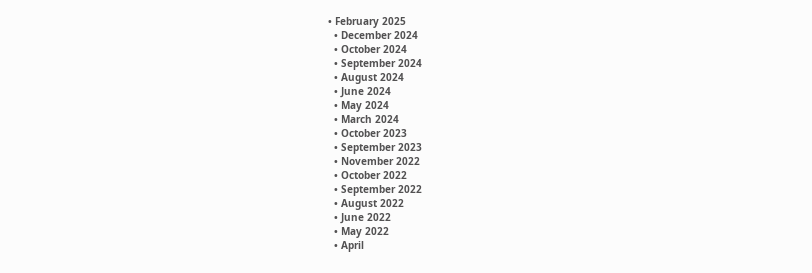• February 2025
  • December 2024
  • October 2024
  • September 2024
  • August 2024
  • June 2024
  • May 2024
  • March 2024
  • October 2023
  • September 2023
  • November 2022
  • October 2022
  • September 2022
  • August 2022
  • June 2022
  • May 2022
  • April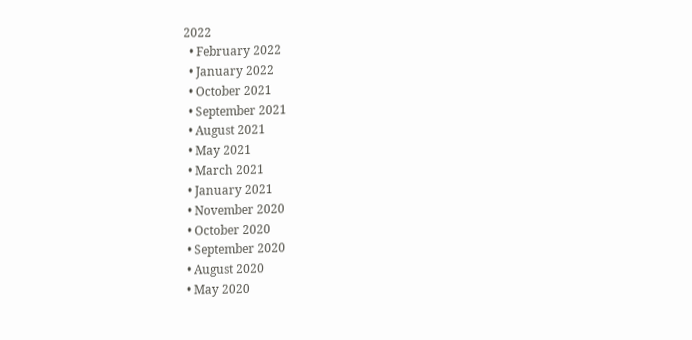2022
  • February 2022
  • January 2022
  • October 2021
  • September 2021
  • August 2021
  • May 2021
  • March 2021
  • January 2021
  • November 2020
  • October 2020
  • September 2020
  • August 2020
  • May 2020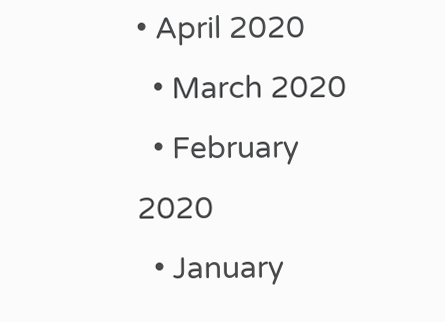• April 2020
  • March 2020
  • February 2020
  • January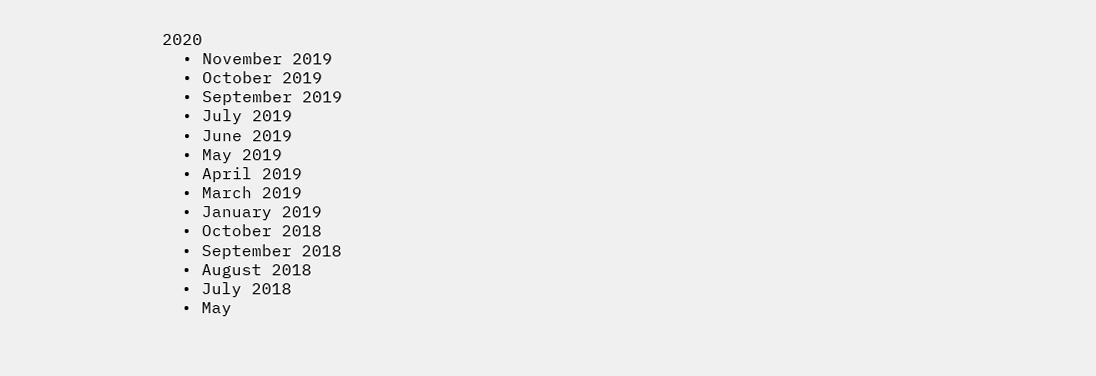2020
  • November 2019
  • October 2019
  • September 2019
  • July 2019
  • June 2019
  • May 2019
  • April 2019
  • March 2019
  • January 2019
  • October 2018
  • September 2018
  • August 2018
  • July 2018
  • May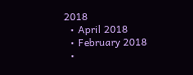2018
  • April 2018
  • February 2018
  •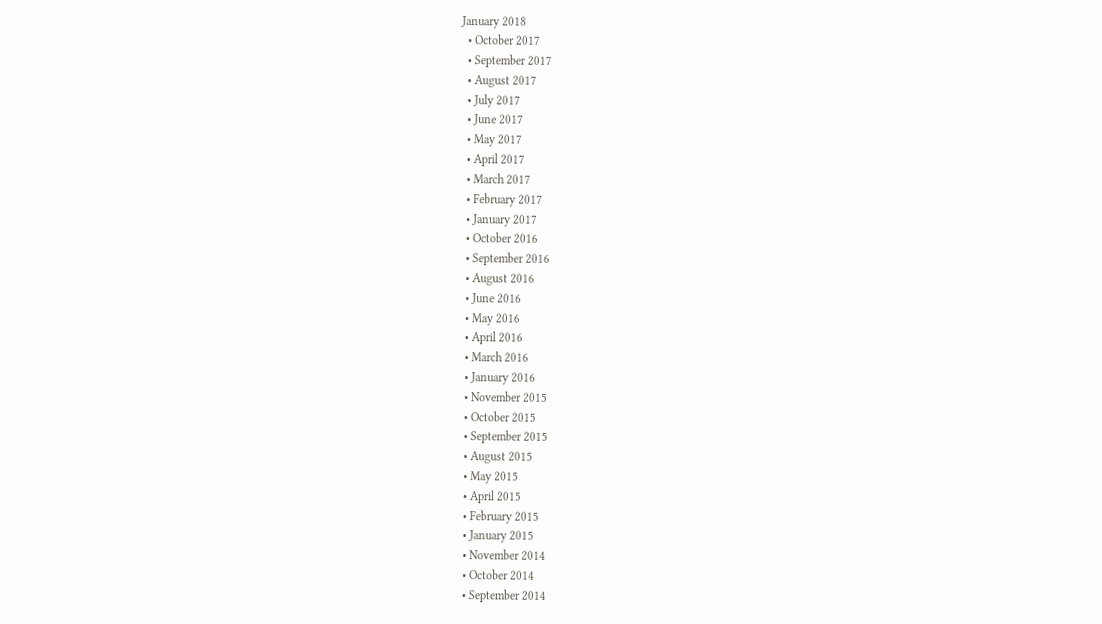January 2018
  • October 2017
  • September 2017
  • August 2017
  • July 2017
  • June 2017
  • May 2017
  • April 2017
  • March 2017
  • February 2017
  • January 2017
  • October 2016
  • September 2016
  • August 2016
  • June 2016
  • May 2016
  • April 2016
  • March 2016
  • January 2016
  • November 2015
  • October 2015
  • September 2015
  • August 2015
  • May 2015
  • April 2015
  • February 2015
  • January 2015
  • November 2014
  • October 2014
  • September 2014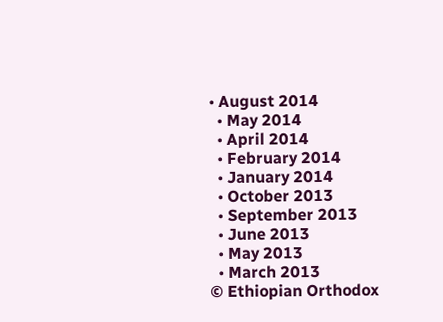• August 2014
  • May 2014
  • April 2014
  • February 2014
  • January 2014
  • October 2013
  • September 2013
  • June 2013
  • May 2013
  • March 2013
© Ethiopian Orthodox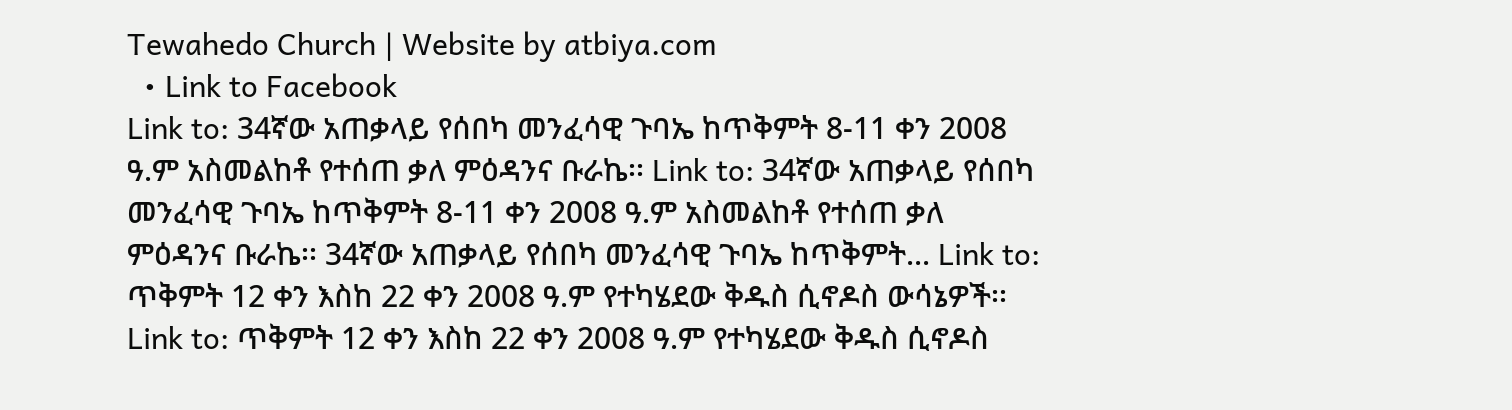Tewahedo Church | Website by atbiya.com
  • Link to Facebook
Link to: 34ኛው አጠቃላይ የሰበካ መንፈሳዊ ጉባኤ ከጥቅምት 8-11 ቀን 2008 ዓ.ም አስመልከቶ የተሰጠ ቃለ ምዕዳንና ቡራኬ፡፡ Link to: 34ኛው አጠቃላይ የሰበካ መንፈሳዊ ጉባኤ ከጥቅምት 8-11 ቀን 2008 ዓ.ም አስመልከቶ የተሰጠ ቃለ ምዕዳንና ቡራኬ፡፡ 34ኛው አጠቃላይ የሰበካ መንፈሳዊ ጉባኤ ከጥቅምት... Link to: ጥቅምት 12 ቀን እስከ 22 ቀን 2008 ዓ.ም የተካሄደው ቅዱስ ሲኖዶስ ውሳኔዎች፡፡ Link to: ጥቅምት 12 ቀን እስከ 22 ቀን 2008 ዓ.ም የተካሄደው ቅዱስ ሲኖዶስ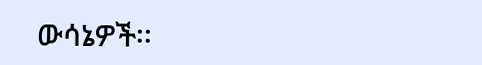ውሳኔዎች፡፡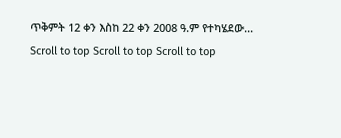ጥቅምት 12 ቀን እስከ 22 ቀን 2008 ዓ.ም የተካሄደው...
Scroll to top Scroll to top Scroll to top